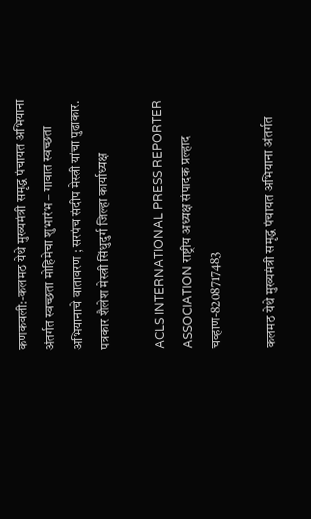कणकवली:-कलमठ येथे मुख्यमंत्री समृद्ध पंचायत अभियाना अंतर्गत स्वच्छता मोहिमेचा शुभारंभ – गावात स्वच्छता अभियानाचे वातावरण ; सरपंच संदीप मेस्त्री यांचा पुढाकार.
पत्रकार शैलेश मेस्त्री सिंधुदुर्ग जिल्हा कार्याध्यक्ष

ACLS INTERNATIONAL PRESS REPORTER ASSOCIATION राष्ट्रीय अध्यक्ष संपादक प्रल्हाद चव्हाण-8208717483

कलमठ येथे मुख्यमंत्री समृद्ध पंचायत अभियाना अंतर्गत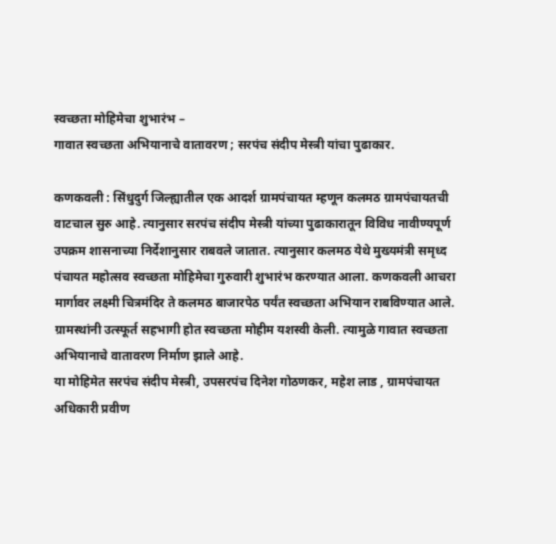स्वच्छता मोहिमेचा शुभारंभ –
गावात स्वच्छता अभियानाचे वातावरण ; सरपंच संदीप मेस्त्री यांचा पुढाकार.

कणकवली : सिंधुदुर्ग जिल्ह्यातील एक आदर्श ग्रामपंचायत म्हणून कलमठ ग्रामपंचायतची वाटचाल सुरु आहे. त्यानुसार सरपंच संदीप मेस्त्री यांच्या पुढाकारातून विविध नावीण्यपूर्ण उपक्रम शासनाच्या निर्देशानुसार राबवले जातात. त्यानुसार कलमठ येथे मुख्यमंत्री समृध्द पंचायत महोत्सव स्वच्छता मोहिमेचा गुरुवारी शुभारंभ करण्यात आला. कणकवली आचरा मार्गावर लक्ष्मी चित्रमंदिर ते कलमठ बाजारपेठ पर्यंत स्वच्छता अभियान राबविण्यात आले. ग्रामस्थांनी उत्स्फूर्त सहभागी होत स्वच्छता मोहीम यशस्वी केली. त्यामुळे गावात स्वच्छता अभियानाचे वातावरण निर्माण झाले आहे.
या मोहिमेत सरपंच संदीप मेस्त्री, उपसरपंच दिनेश गोठणकर, महेश लाड , ग्रामपंचायत अधिकारी प्रवीण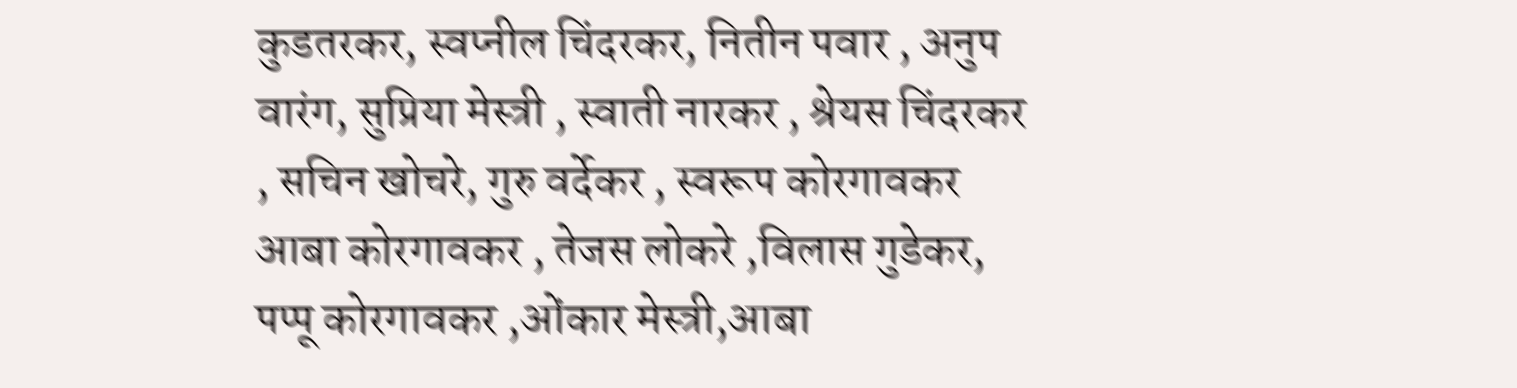कुडतरकर, स्वप्नील चिंदरकर, नितीन पवार , अनुप वारंग, सुप्रिया मेस्त्री , स्वाती नारकर , श्रेयस चिंदरकर , सचिन खोचरे, गुरु वर्देकर , स्वरूप कोरगावकर आबा कोरगावकर , तेजस लोकरे ,विलास गुडेकर, पप्पू कोरगावकर ,ओंकार मेस्त्री,आबा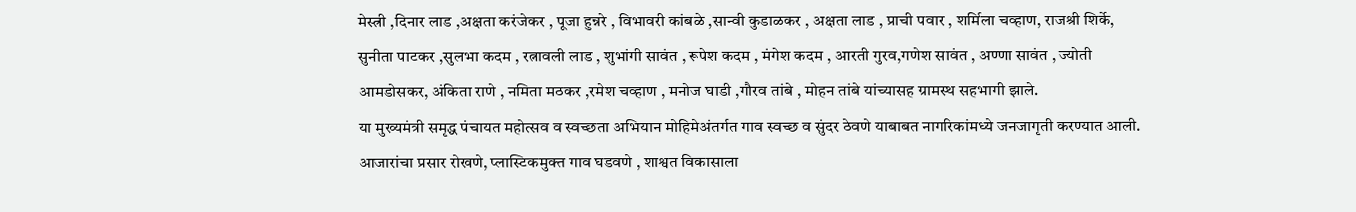मेस्त्री ,दिनार लाड ,अक्षता करंजेकर , पूजा हुन्नरे , विभावरी कांबळे ,सान्वी कुडाळकर , अक्षता लाड , प्राची पवार , शर्मिला चव्हाण, राजश्री शिर्के, सुनीता पाटकर ,सुलभा कदम , रत्नावली लाड , शुभांगी सावंत , रूपेश कदम , मंगेश कदम , आरती गुरव,गणेश सावंत , अण्णा सावंत , ज्योती आमडोसकर, अंकिता राणे , नमिता मठकर ,रमेश चव्हाण , मनोज घाडी ,गौरव तांबे , मोहन तांबे यांच्यासह ग्रामस्थ सहभागी झाले.
या मुख्यमंत्री समृद्ध पंचायत महोत्सव व स्वच्छता अभियान मोहिमेअंतर्गत गाव स्वच्छ व सुंदर ठेवणे याबाबत नागरिकांमध्ये जनजागृती करण्यात आली. आजारांचा प्रसार रोखणे, प्लास्टिकमुक्त गाव घडवणे , शाश्वत विकासाला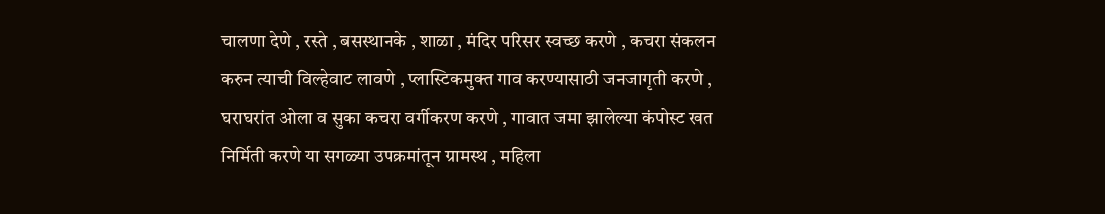चालणा देणे , रस्ते , बसस्थानके , शाळा , मंदिर परिसर स्वच्छ करणे , कचरा संकलन करुन त्याची विल्हेवाट लावणे , प्लास्टिकमुक्त गाव करण्यासाठी जनजागृती करणे , घराघरांत ओला व सुका कचरा वर्गीकरण करणे , गावात जमा झालेल्या कंपोस्ट खत निर्मिती करणे या सगळ्या उपक्रमांतून ग्रामस्थ , महिला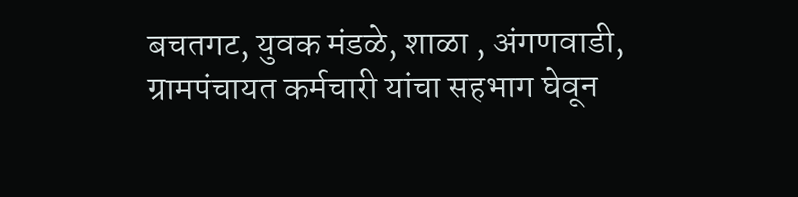बचतगट, युवक मंडळे, शाळा , अंगणवाडी, ग्रामपंचायत कर्मचारी यांचा सहभाग घेवून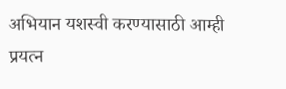अभियान यशस्वी करण्यासाठी आम्ही प्रयत्न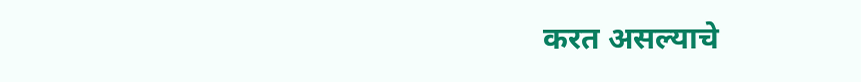करत असल्याचे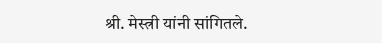श्री. मेस्त्री यांनी सांगितले.